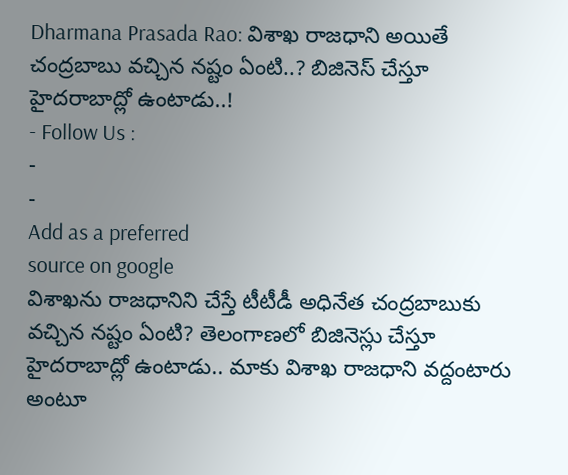Dharmana Prasada Rao: విశాఖ రాజధాని అయితే చంద్రబాబు వచ్చిన నష్టం ఏంటి..? బిజినెస్ చేస్తూ హైదరాబాద్లో ఉంటాడు..!
- Follow Us :
-
-
Add as a preferred
source on google
విశాఖను రాజధానిని చేస్తే టీటీడీ అధినేత చంద్రబాబుకు వచ్చిన నష్టం ఏంటి? తెలంగాణలో బిజినెస్లు చేస్తూ హైదరాబాద్లో ఉంటాడు.. మాకు విశాఖ రాజధాని వద్దంటారు అంటూ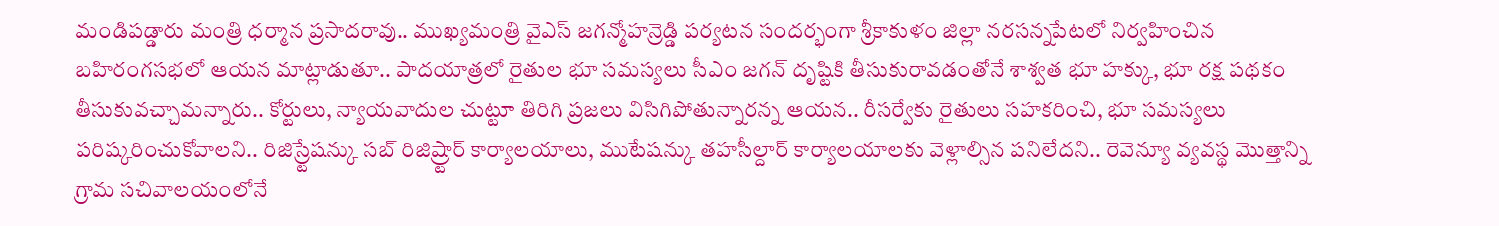మండిపడ్డారు మంత్రి ధర్మాన ప్రసాదరావు.. ముఖ్యమంత్రి వైఎస్ జగన్మోహన్రెడ్డి పర్యటన సందర్భంగా శ్రీకాకుళం జిల్లా నరసన్నపేటలో నిర్వహించిన బహిరంగసభలో ఆయన మాట్లాడుతూ.. పాదయాత్రలో రైతుల భూ సమస్యలు సీఎం జగన్ దృష్టికి తీసుకురావడంతోనే శాశ్వత భూ హక్కు, భూ రక్ష పథకం తీసుకువచ్చామన్నారు.. కోర్టులు, న్యాయవాదుల చుట్టూ తిరిగి ప్రజలు విసిగిపోతున్నారన్న ఆయన.. రీసర్వేకు రైతులు సహకరించి, భూ సమస్యలు పరిష్కరించుకోవాలని.. రిజిస్ర్టేషన్కు సబ్ రిజిష్ర్టార్ కార్యాలయాలు, ముటేషన్కు తహసీల్దార్ కార్యాలయాలకు వెళ్లాల్సిన పనిలేదని.. రెవెన్యూ వ్యవస్థ మొత్తాన్ని గ్రామ సచివాలయంలోనే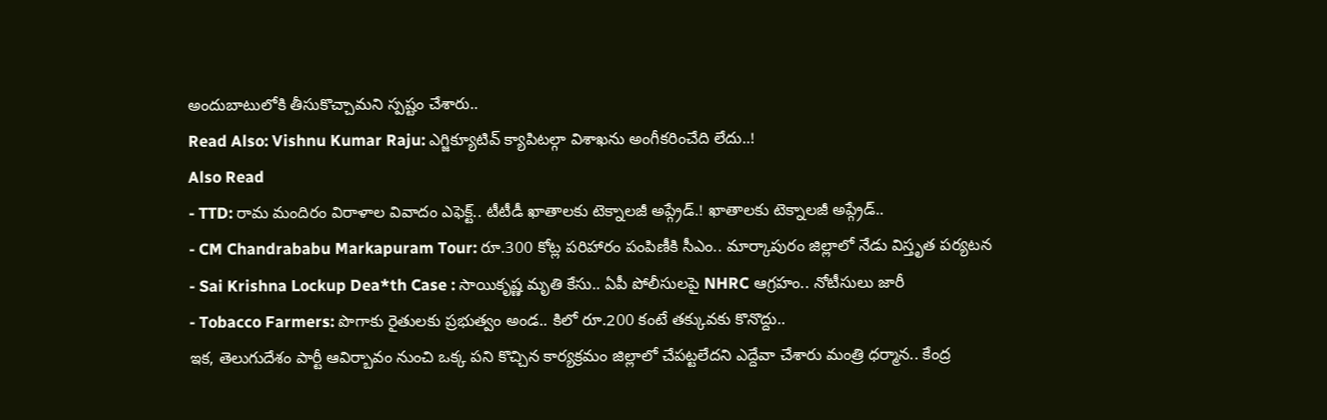అందుబాటులోకి తీసుకొచ్చామని స్పష్టం చేశారు..
Read Also: Vishnu Kumar Raju: ఎగ్జిక్యూటివ్ క్యాపిటల్గా విశాఖను అంగీకరించేది లేదు..!
Also Read
- TTD: రామ మందిరం విరాళాల వివాదం ఎఫెక్ట్.. టీటీడీ ఖాతాలకు టెక్నాలజీ అప్గ్రేడ్.! ఖాతాలకు టెక్నాలజీ అప్గ్రేడ్..
- CM Chandrababu Markapuram Tour: రూ.300 కోట్ల పరిహారం పంపిణీకి సీఎం.. మార్కాపురం జిల్లాలో నేడు విస్తృత పర్యటన
- Sai Krishna Lockup Dea*th Case : సాయికృష్ణ మృతి కేసు.. ఏపీ పోలీసులపై NHRC ఆగ్రహం.. నోటీసులు జారీ
- Tobacco Farmers: పొగాకు రైతులకు ప్రభుత్వం అండ.. కిలో రూ.200 కంటే తక్కువకు కొనొద్దు..
ఇక, తెలుగుదేశం పార్టీ ఆవిర్బావం నుంచి ఒక్క పని కొచ్చిన కార్యక్రమం జిల్లాలో చేపట్టలేదని ఎద్దేవా చేశారు మంత్రి ధర్మాన.. కేంద్ర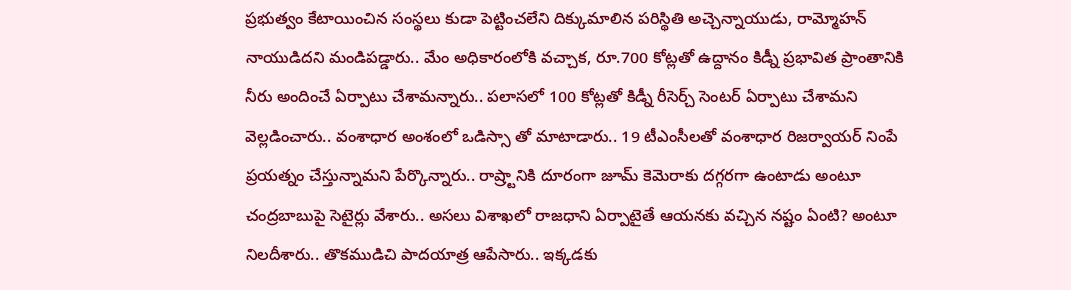ప్రభుత్వం కేటాయించిన సంస్థలు కుడా పెట్టించలేని దిక్కుమాలిన పరిస్థితి అచ్చెన్నాయుడు, రామ్మోహన్ నాయుడిదని మండిపడ్డారు.. మేం అధికారంలోకి వచ్చాక, రూ.700 కోట్లతో ఉద్దానం కిడ్నీ ప్రభావిత ప్రాంతానికి నీరు అందించే ఏర్పాటు చేశామన్నారు.. పలాసలో 100 కోట్లతో కిడ్నీ రీసెర్చ్ సెంటర్ ఏర్పాటు చేశామని వెల్లడించారు.. వంశాధార అంశంలో ఒడిస్సా తో మాటాడారు.. 19 టీఎంసీలతో వంశాధార రిజర్వాయర్ నింపే ప్రయత్నం చేస్తున్నామని పేర్కొన్నారు.. రాష్ర్టానికి దూరంగా జూమ్ కెమెరాకు దగ్గరగా ఉంటాడు అంటూ చంద్రబాబుపై సెటైర్లు వేశారు.. అసలు విశాఖలో రాజధాని ఏర్పాటైతే ఆయనకు వచ్చిన నష్టం ఏంటి? అంటూ నిలదీశారు.. తొకముడిచి పాదయాత్ర ఆపేసారు.. ఇక్కడకు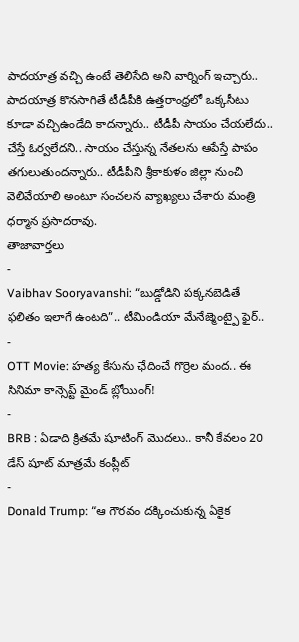పాదయాత్ర వచ్చి ఉంటే తెలిసేది అని వార్నింగ్ ఇచ్చారు.. పాదయాత్ర కొనసాగితే టీడీపీకి ఉత్తరాంధ్రలో ఒక్కసీటు కూడా వచ్చిఉండేది కాదన్నారు.. టీడీపీ సాయం చేయలేదు.. చేస్తే ఓర్వలేదని.. సాయం చేస్తున్న నేతలను ఆపేస్తే పాపం తగులుతుందన్నారు.. టీడీపీని శ్రీకాకుళం జిల్లా నుంచి వెలివేయాలి అంటూ సంచలన వ్యాఖ్యలు చేశారు మంత్రి ధర్మాన ప్రసాదరావు.
తాజావార్తలు
-
Vaibhav Sooryavanshi: “బుడ్డోడిని పక్కనబెడితే ఫలితం ఇలాగే ఉంటది”.. టీమిండియా మేనేజ్మెంట్పై ఫైర్..
-
OTT Movie: హత్య కేసును ఛేదించే గొర్రెల మంద.. ఈ సినిమా కాన్సెప్ట్ మైండ్ బ్లోయింగ్!
-
BRB : ఏడాది క్రితమే షూటింగ్ మొదలు.. కానీ కేవలం 20 డేస్ షూట్ మాత్రమే కంప్లీట్
-
Donald Trump: “ఆ గౌరవం దక్కించుకున్న ఏకైక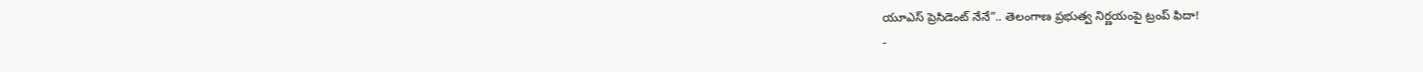యూఎస్ ప్రెసిడెంట్ నేనే”.. తెలంగాణ ప్రభుత్వ నిర్ణయంపై ట్రంప్ ఫిదా!
-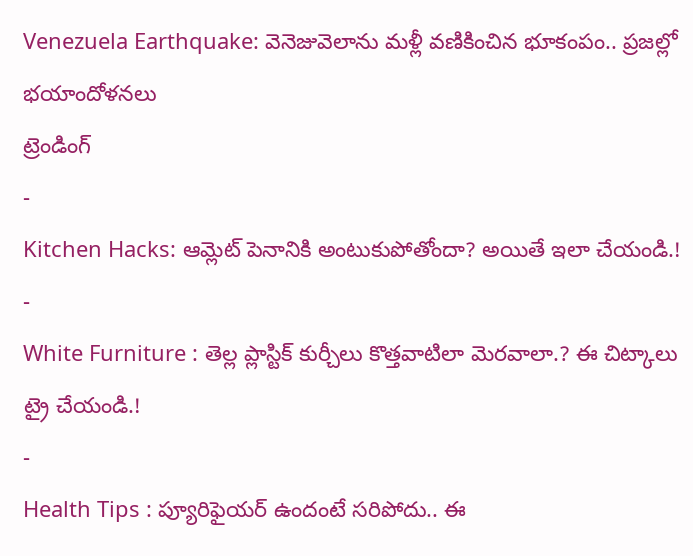Venezuela Earthquake: వెనెజువెలాను మళ్లీ వణికించిన భూకంపం.. ప్రజల్లో భయాందోళనలు
ట్రెండింగ్
-
Kitchen Hacks: ఆమ్లెట్ పెనానికి అంటుకుపోతోందా? అయితే ఇలా చేయండి.!
-
White Furniture : తెల్ల ప్లాస్టిక్ కుర్చీలు కొత్తవాటిలా మెరవాలా.? ఈ చిట్కాలు ట్రై చేయండి.!
-
Health Tips : ప్యూరిఫైయర్ ఉందంటే సరిపోదు.. ఈ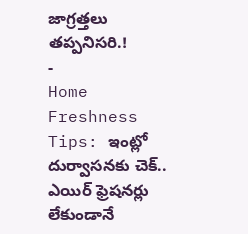జాగ్రత్తలు తప్పనిసరి.!
-
Home Freshness Tips: ఇంట్లో దుర్వాసనకు చెక్.. ఎయిర్ ఫ్రెషనర్లు లేకుండానే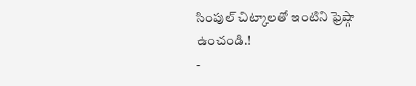సింపుల్ చిట్కాలతో ఇంటిని ఫ్రెష్గా ఉంచండి.!
-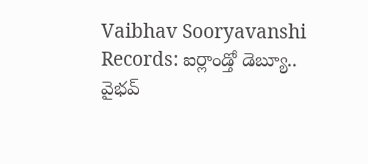Vaibhav Sooryavanshi Records: ఐర్లాండ్తో డెబ్యూ.. వైభవ్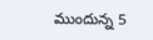ముందున్న 5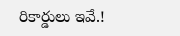రికార్డులు ఇవే.!